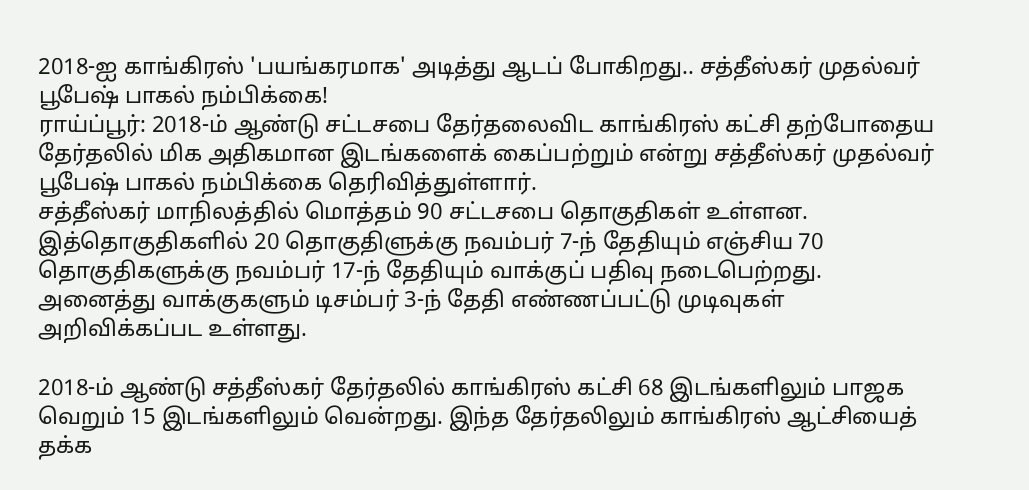2018-ஐ காங்கிரஸ் 'பயங்கரமாக' அடித்து ஆடப் போகிறது.. சத்தீஸ்கர் முதல்வர் பூபேஷ் பாகல் நம்பிக்கை!
ராய்ப்பூர்: 2018-ம் ஆண்டு சட்டசபை தேர்தலைவிட காங்கிரஸ் கட்சி தற்போதைய தேர்தலில் மிக அதிகமான இடங்களைக் கைப்பற்றும் என்று சத்தீஸ்கர் முதல்வர் பூபேஷ் பாகல் நம்பிக்கை தெரிவித்துள்ளார்.
சத்தீஸ்கர் மாநிலத்தில் மொத்தம் 90 சட்டசபை தொகுதிகள் உள்ளன. இத்தொகுதிகளில் 20 தொகுதிளுக்கு நவம்பர் 7-ந் தேதியும் எஞ்சிய 70 தொகுதிகளுக்கு நவம்பர் 17-ந் தேதியும் வாக்குப் பதிவு நடைபெற்றது. அனைத்து வாக்குகளும் டிசம்பர் 3-ந் தேதி எண்ணப்பட்டு முடிவுகள் அறிவிக்கப்பட உள்ளது.

2018-ம் ஆண்டு சத்தீஸ்கர் தேர்தலில் காங்கிரஸ் கட்சி 68 இடங்களிலும் பாஜக வெறும் 15 இடங்களிலும் வென்றது. இந்த தேர்தலிலும் காங்கிரஸ் ஆட்சியைத் தக்க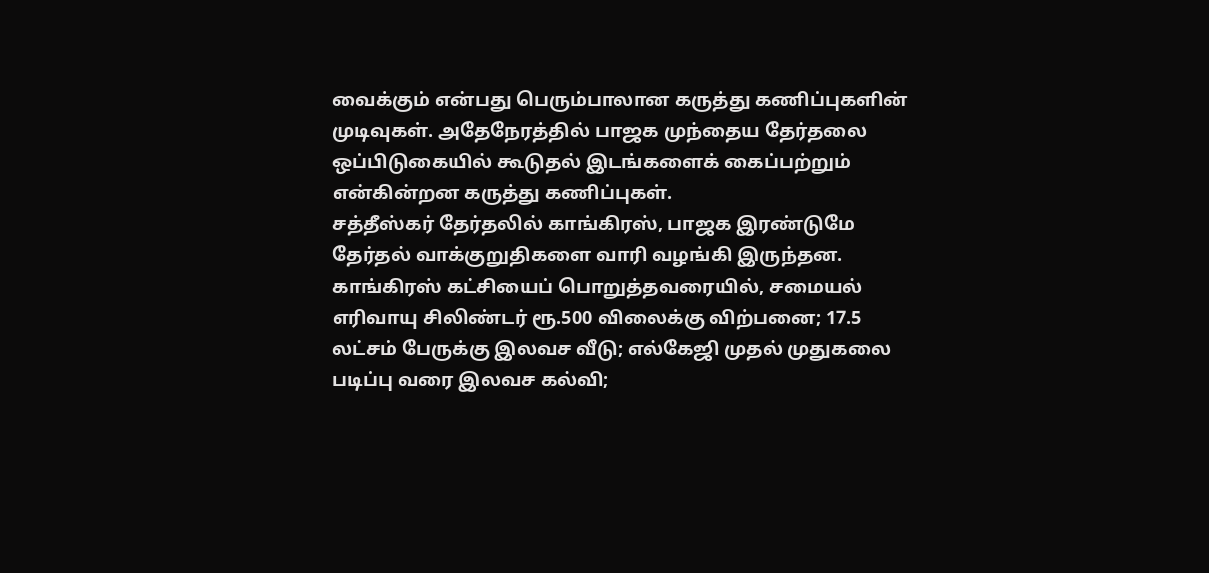வைக்கும் என்பது பெரும்பாலான கருத்து கணிப்புகளின் முடிவுகள். அதேநேரத்தில் பாஜக முந்தைய தேர்தலை ஒப்பிடுகையில் கூடுதல் இடங்களைக் கைப்பற்றும் என்கின்றன கருத்து கணிப்புகள்.
சத்தீஸ்கர் தேர்தலில் காங்கிரஸ், பாஜக இரண்டுமே தேர்தல் வாக்குறுதிகளை வாரி வழங்கி இருந்தன. காங்கிரஸ் கட்சியைப் பொறுத்தவரையில், சமையல் எரிவாயு சிலிண்டர் ரூ.500 விலைக்கு விற்பனை; 17.5 லட்சம் பேருக்கு இலவச வீடு; எல்கேஜி முதல் முதுகலை படிப்பு வரை இலவச கல்வி;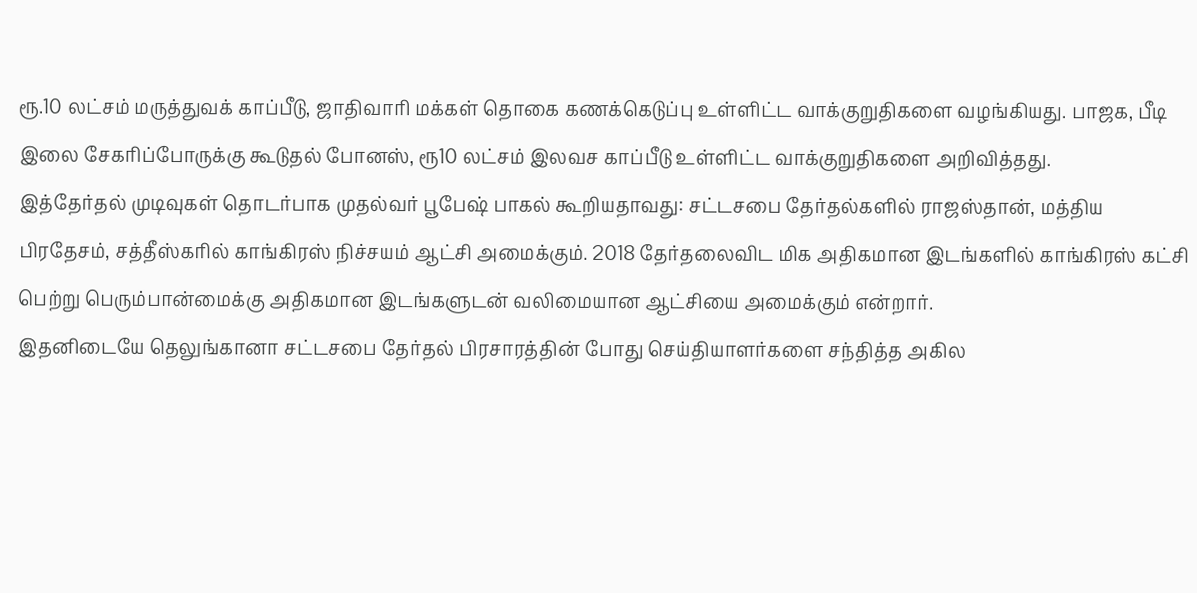ரூ.10 லட்சம் மருத்துவக் காப்பீடு, ஜாதிவாரி மக்கள் தொகை கணக்கெடுப்பு உள்ளிட்ட வாக்குறுதிகளை வழங்கியது. பாஜக, பீடி இலை சேகரிப்போருக்கு கூடுதல் போனஸ், ரூ10 லட்சம் இலவச காப்பீடு உள்ளிட்ட வாக்குறுதிகளை அறிவித்தது.
இத்தேர்தல் முடிவுகள் தொடர்பாக முதல்வர் பூபேஷ் பாகல் கூறியதாவது: சட்டசபை தேர்தல்களில் ராஜஸ்தான், மத்திய பிரதேசம், சத்தீஸ்கரில் காங்கிரஸ் நிச்சயம் ஆட்சி அமைக்கும். 2018 தேர்தலைவிட மிக அதிகமான இடங்களில் காங்கிரஸ் கட்சி பெற்று பெரும்பான்மைக்கு அதிகமான இடங்களுடன் வலிமையான ஆட்சியை அமைக்கும் என்றார்.
இதனிடையே தெலுங்கானா சட்டசபை தேர்தல் பிரசாரத்தின் போது செய்தியாளர்களை சந்தித்த அகில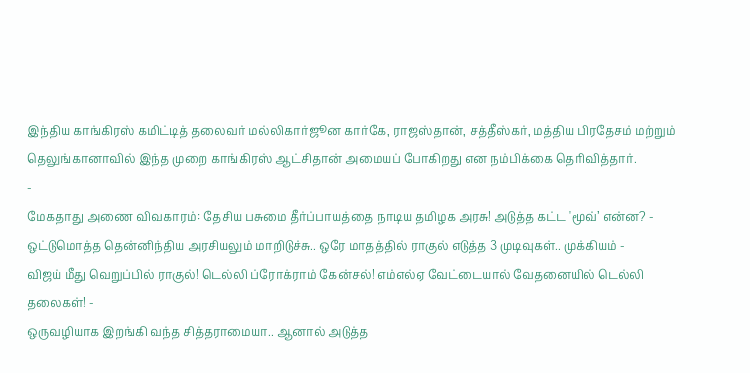இந்திய காங்கிரஸ் கமிட்டித் தலைவர் மல்லிகார்ஜூன கார்கே, ராஜஸ்தான், சத்தீஸ்கர், மத்திய பிரதேசம் மற்றும் தெலுங்கானாவில் இந்த முறை காங்கிரஸ் ஆட்சிதான் அமையப் போகிறது என நம்பிக்கை தெரிவித்தார்.
-
மேகதாது அணை விவகாரம்: தேசிய பசுமை தீர்ப்பாயத்தை நாடிய தமிழக அரசு! அடுத்த கட்ட 'மூவ்’ என்ன? -
ஒட்டுமொத்த தென்னிந்திய அரசியலும் மாறிடுச்சு.. ஒரே மாதத்தில் ராகுல் எடுத்த 3 முடிவுகள்.. முக்கியம் -
விஜய் மீது வெறுப்பில் ராகுல்! டெல்லி ப்ரோக்ராம் கேன்சல்! எம்எல்ஏ வேட்டையால் வேதனையில் டெல்லி தலைகள்! -
ஒருவழியாக இறங்கி வந்த சித்தராமையா.. ஆனால் அடுத்த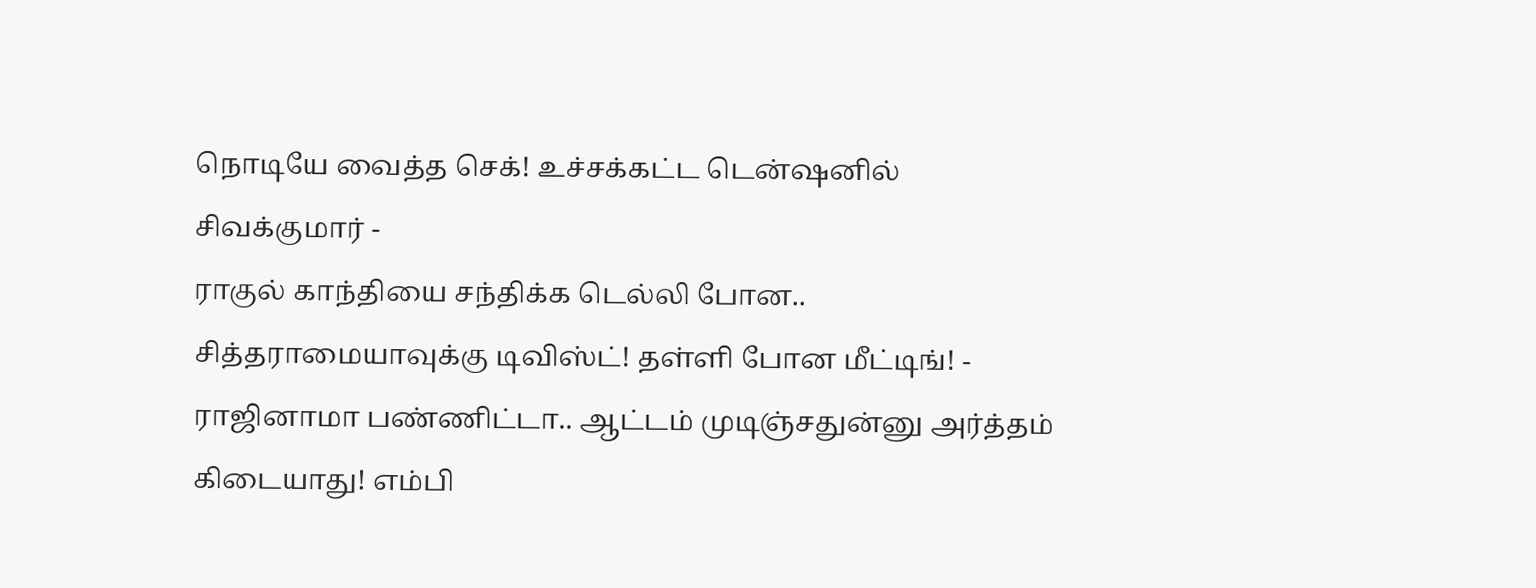நொடியே வைத்த செக்! உச்சக்கட்ட டென்ஷனில் சிவக்குமார் -
ராகுல் காந்தியை சந்திக்க டெல்லி போன.. சித்தராமையாவுக்கு டிவிஸ்ட்! தள்ளி போன மீட்டிங்! -
ராஜினாமா பண்ணிட்டா.. ஆட்டம் முடிஞ்சதுன்னு அர்த்தம் கிடையாது! எம்பி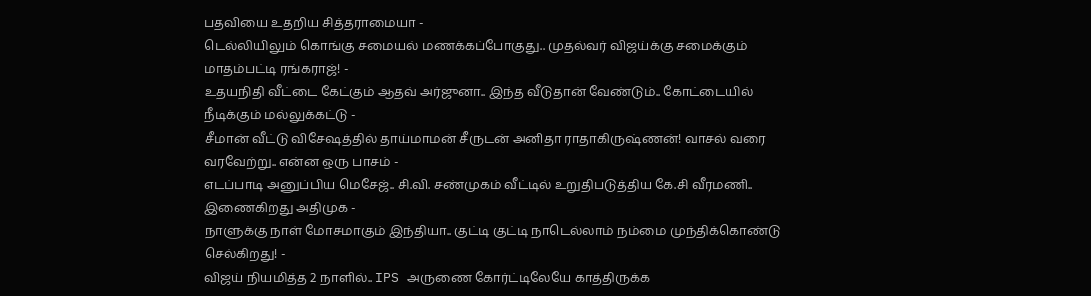பதவியை உதறிய சித்தராமையா -
டெல்லியிலும் கொங்கு சமையல் மணக்கப்போகுது.. முதல்வர் விஜய்க்கு சமைக்கும் மாதம்பட்டி ரங்கராஜ்! -
உதயநிதி வீட்டை கேட்கும் ஆதவ் அர்ஜுனா.. இந்த வீடுதான் வேண்டும்.. கோட்டையில் நீடிக்கும் மல்லுக்கட்டு -
சீமான் வீட்டு விசேஷத்தில் தாய்மாமன் சீருடன் அனிதா ராதாகிருஷ்ணன்! வாசல் வரை வரவேற்று.. என்ன ஒரு பாசம் -
எடப்பாடி அனுப்பிய மெசேஜ்.. சி.வி. சண்முகம் வீட்டில் உறுதிபடுத்திய கே.சி வீரமணி.. இணைகிறது அதிமுக -
நாளுக்கு நாள் மோசமாகும் இந்தியா.. குட்டி குட்டி நாடெல்லாம் நம்மை முந்திக்கொண்டு செல்கிறது! -
விஜய் நியமித்த 2 நாளில்.. IPS அருணை கோர்ட்டிலேயே காத்திருக்க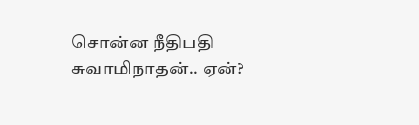சொன்ன நீதிபதி சுவாமிநாதன்.. ஏன்?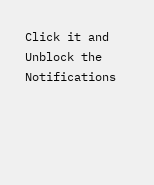Click it and Unblock the Notifications